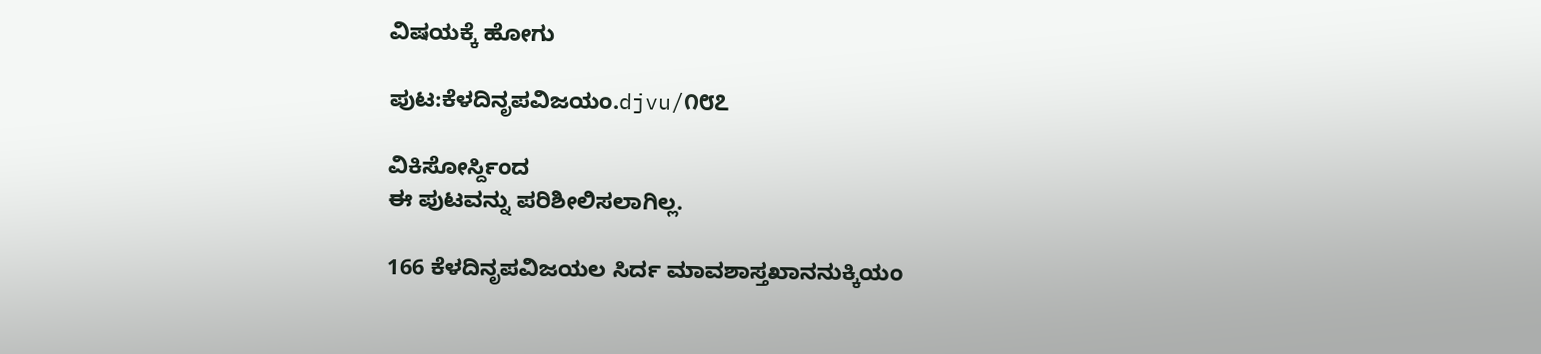ವಿಷಯಕ್ಕೆ ಹೋಗು

ಪುಟ:ಕೆಳದಿನೃಪವಿಜಯಂ.djvu/೧೮೭

ವಿಕಿಸೋರ್ಸ್ದಿಂದ
ಈ ಪುಟವನ್ನು ಪರಿಶೀಲಿಸಲಾಗಿಲ್ಲ.

166 ಕೆಳದಿನೃಪವಿಜಯಲ ಸಿರ್ದ ಮಾವಶಾಸ್ತಖಾನನುಕ್ಕಿಯಂ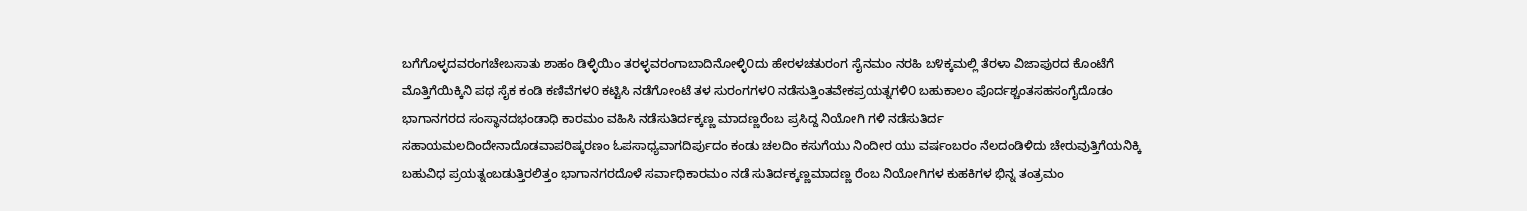ಬಗೆಗೊಳ್ಳದವರಂಗಚೇಬಸಾತು ಶಾಹಂ ಡಿಳ್ಳಿಯಿಂ ತರಳ್ಳವರಂಗಾಬಾದಿನೋಳ್ಳಿ೦ದು ಹೇರಳಚತುರಂಗ ಸೈನಮಂ ನರಹಿ ಬ೪ಕ್ಕಮಲ್ಲಿ ತೆರಳಾ ವಿಜಾಪುರದ ಕೊಂಟೆಗೆ ಮೊತ್ತಿಗೆಯಿಕ್ಕಿನಿ ಪಥ ಸೈಕ ಕಂಡಿ ಕಣಿವೆಗಳ೦ ಕಟ್ಟಿಸಿ ನಡೆಗೋಂಟೆ ತಳ ಸುರಂಗಗಳ೦ ನಡೆಸುತ್ತಿಂತವೇಕಪ್ರಯತ್ನಗಳಿ೦ ಬಹುಕಾಲಂ ಪೊರ್ದಶ್ಚಂತಸಹಸಂಗೈದೊಡಂ ಭಾಗಾನಗರದ ಸಂಸ್ಥಾನದಭಂಡಾಧಿ ಕಾರಮಂ ವಹಿಸಿ ನಡೆಸುತಿರ್ದಕ್ಕಣ್ಣ ಮಾದಣ್ಣರೆಂಬ ಪ್ರಸಿದ್ದ ನಿಯೋಗಿ ಗಳಿ ನಡೆಸುತಿರ್ದ ಸಹಾಯಮಲದಿಂದೇನಾದೊಡವಾಪರಿಷ್ಕರಣಂ ಓಪಸಾಧ್ಯವಾಗದಿರ್ಪುದಂ ಕಂಡು ಚಲದಿಂ ಕಸುಗೆಯು ನಿಂದೀರ ಯು ವರ್ಷಂಬರಂ ನೆಲದಂಡಿಳಿದು ಚೇರುವುತ್ತಿಗೆಯನಿಕ್ಕಿ ಬಹುವಿಧ ಪ್ರಯತ್ನಂಬಡುತ್ತಿರಲಿತ್ತಂ ಭಾಗಾನಗರದೊಳೆ ಸರ್ವಾಧಿಕಾರಮಂ ನಡೆ ಸುತಿರ್ದಕ್ಕಣ್ಣಮಾದಣ್ಣ ರೆಂಬ ನಿಯೋಗಿಗಳ ಕುಹಕಿಗಳ ಭಿನ್ನ ತಂತ್ರಮಂ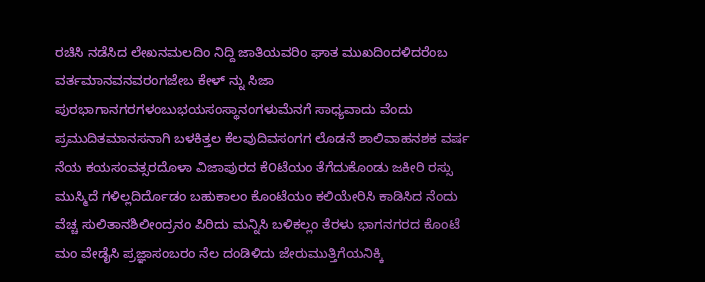ರಚಿಸಿ ನಡೆಸಿದ ಲೇಖನಮಲದಿಂ ನಿದ್ದಿ ಜಾತಿಯವರಿಂ ಘಾತ ಮುಖದಿಂದಳಿದರೆಂಬ ವರ್ತಮಾನವನವರಂಗಜೇಬ ಕೇಳ್ ನ್ನು ಸಿಜಾ ಪುರಭಾಗಾನಗರಗಳಂಬುಭಯಸಂಸ್ಥಾನಂಗಳುಮೆನಗೆ ಸಾಧ್ಯವಾದು ವೆಂದು ಪ್ರಮುದಿತಮಾನಸನಾಗಿ ಬಳಕಿತ್ತಲ ಕೆಲವುದಿವಸಂಗಗ ಲೊಡನೆ ಶಾಲಿವಾಹನಶಕ ವರ್ಷ ನೆಯ ಕಯಸಂವತ್ಸರದೊಳಾ ವಿಜಾಪುರದ ಕೆ೦ಟೆಯಂ ತೆಗೆದುಕೊಂಡು ಜಕೀರಿ ರಸ್ಸು ಮುಸ್ಮಿದೆ ಗಳಿಲ್ಲದಿರ್ದೊಡಂ ಬಹುಕಾಲಂ ಕೊಂಟೆಯಂ ಕಲಿಯೇರಿಸಿ ಕಾಡಿಸಿದ ನೆಂದು ವೆಚ್ಚ ಸುಲಿತಾನಶಿಲೀಂದ್ರನಂ ಪಿರಿದು ಮನ್ನಿಸಿ ಬಳಿಕಲ್ಲಂ ತೆರಳು ಭಾಗನಗರದ ಕೊಂಟೆ ಮಂ ವೇಡೈಸಿ ಪ್ರಜ್ಞಾಸಂಬರಂ ನೆಲ ದಂಡಿಳಿದು ಜೇರುಮುತ್ತಿಗೆಯನಿಕ್ಕಿ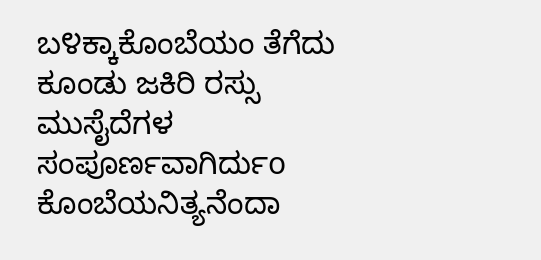ಬ೪ಕ್ಕಾಕೊಂಬೆಯಂ ತೆಗೆದು ಕೂಂಡು ಜಕಿರಿ ರಸ್ಸು ಮುಸೈದೆಗಳ ಸಂಪೂರ್ಣವಾಗಿರ್ದುo ಕೊಂಬೆಯನಿತ್ಯನೆಂದಾ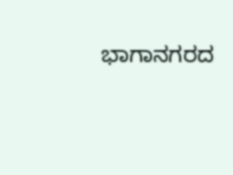ಭಾಗಾನಗರದ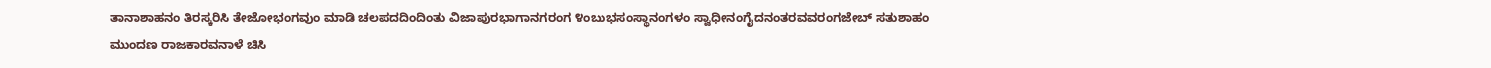ತಾನಾಶಾಹನಂ ತಿರಸ್ಕರಿಸಿ ತೇಜೋಭಂಗವುಂ ಮಾಡಿ ಚಲಪದದಿಂದಿಂತು ವಿಜಾಪುರಭಾಗಾನಗರಂಗ ೪ಂಬುಭಸಂಸ್ಥಾನಂಗಳಂ ಸ್ವಾಧೀನಂಗೈದನಂತರವವರಂಗಜೇಬ್ ಸತುಶಾಹಂ ಮುಂದಣ ರಾಜಕಾರವನಾಳೆ ಚಿಸಿ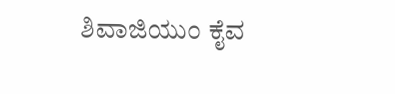ಶಿವಾಜಿಯುಂ ಕೈವ